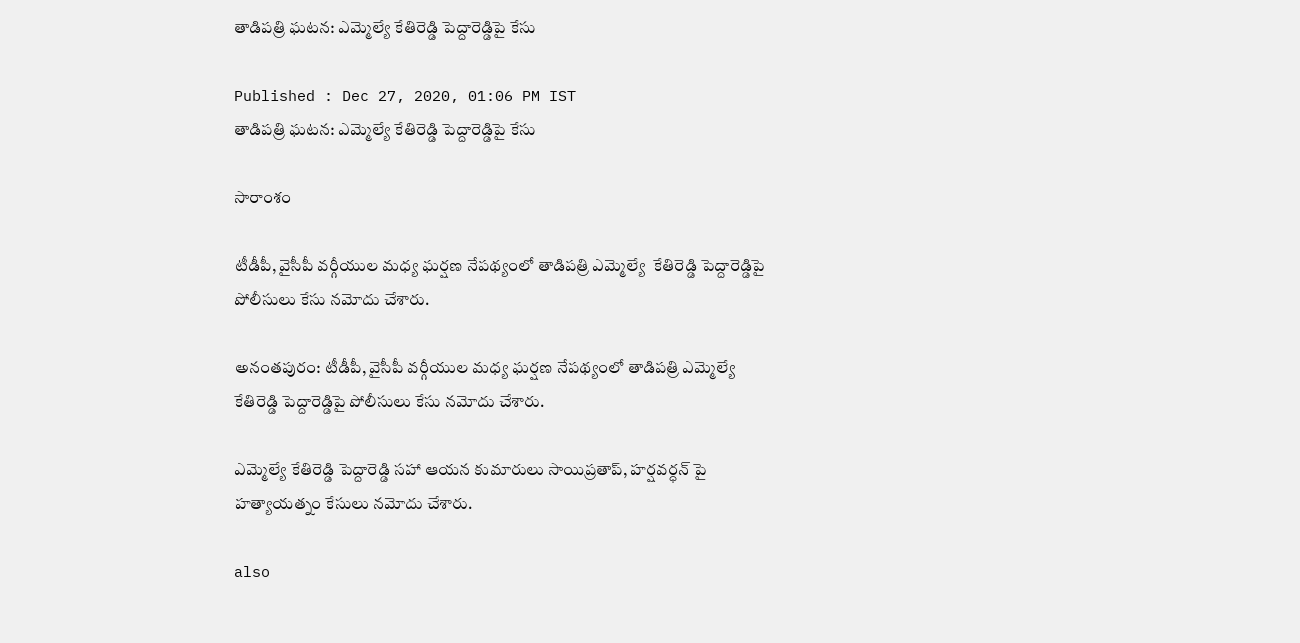తాడిపత్రి ఘటన: ఎమ్మెల్యే కేతిరెడ్డి పెద్దారెడ్డిపై కేసు

Published : Dec 27, 2020, 01:06 PM IST
తాడిపత్రి ఘటన: ఎమ్మెల్యే కేతిరెడ్డి పెద్దారెడ్డిపై కేసు

సారాంశం

టీడీపీ, వైసీపీ వర్గీయుల మధ్య ఘర్షణ నేపథ్యంలో తాడిపత్రి ఎమ్మెల్యే  కేతిరెడ్డి పెద్దారెడ్డిపై పోలీసులు కేసు నమోదు చేశారు.

అనంతపురం: టీడీపీ, వైసీపీ వర్గీయుల మధ్య ఘర్షణ నేపథ్యంలో తాడిపత్రి ఎమ్మెల్యే  కేతిరెడ్డి పెద్దారెడ్డిపై పోలీసులు కేసు నమోదు చేశారు.

ఎమ్మెల్యే కేతిరెడ్డి పెద్దారెడ్డి సహా ఆయన కుమారులు సాయిప్రతాప్, హర్షవర్ధన్ పై హత్యాయత్నం కేసులు నమోదు చేశారు.

also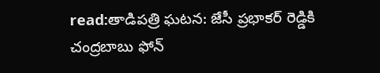read:తాడిపత్రి ఘటన: జేసీ ప్రభాకర్ రెడ్డికి చంద్రబాబు ఫోన్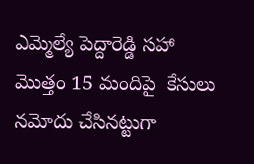ఎమ్మెల్యే పెద్దారెడ్డి సహా మొత్తం 15 మందిపై  కేసులు నమోదు చేసినట్టుగా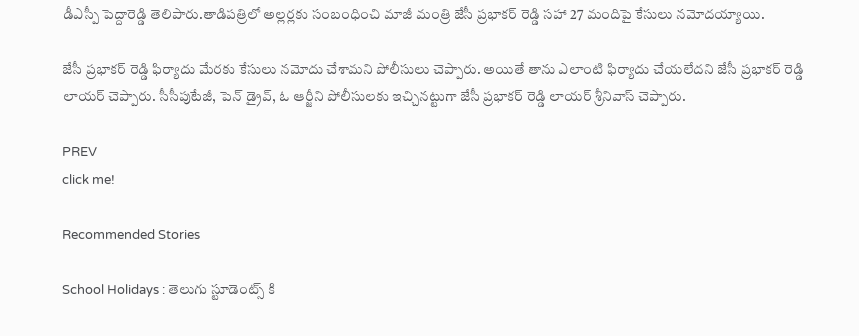డీఎస్పీ పెద్దారెడ్డి తెలిపారు.తాడిపత్రిలో అల్లర్లకు సంబంధించి మాజీ మంత్రి జేసీ ప్రభాకర్ రెడ్డి సహా 27 మందిపై కేసులు నమోదయ్యాయి.

జేసీ ప్రభాకర్ రెడ్డి ఫిర్యాదు మేరకు కేసులు నమోదు చేశామని పోలీసులు చెప్పారు. అయితే తాను ఎలాంటి ఫిర్యాదు చేయలేదని జేసీ ప్రభాకర్ రెడ్డి లాయర్ చెప్పారు. సీసీపుటేజీ, పెన్ డ్రైవ్, ఓ ఆర్జీని పోలీసులకు ఇచ్చినట్టుగా జేసీ ప్రభాకర్ రెడ్డి లాయర్ శ్రీనివాస్ చెప్పారు.

PREV
click me!

Recommended Stories

School Holidays : తెలుగు స్టూడెంట్స్ కి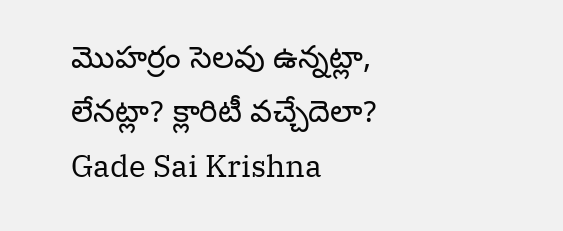మొహర్రం సెలవు ఉన్నట్లా, లేనట్లా? క్లారిటీ వచ్చేదెలా?
Gade Sai Krishna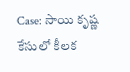Case: సాయి కృష్ణ కేసులో కీలక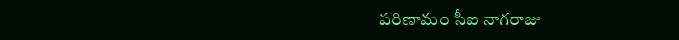పరిణామం సీఐ నాగరాజు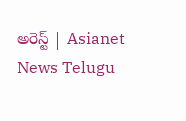అరెస్ట్ | Asianet News Telugu